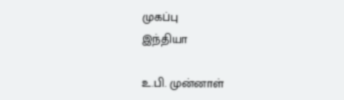முகப்பு
இந்தியா

உ.பி. முன்னாள்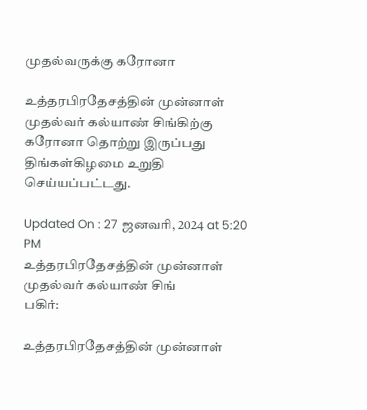முதல்வருக்கு கரோனா

உத்தரபிரதேசத்தின் முன்னாள் முதல்வர் கல்யாண் சிங்கிற்கு கரோனா தொற்று இருப்பது திங்கள்கிழமை உறுதி செய்யப்பட்டது.

Updated On : 27 ஜனவரி, 2024 at 5:20 PM
உத்தரபிரதேசத்தின் முன்னாள் முதல்வர் கல்யாண் சிங்
பகிர்:

உத்தரபிரதேசத்தின் முன்னாள்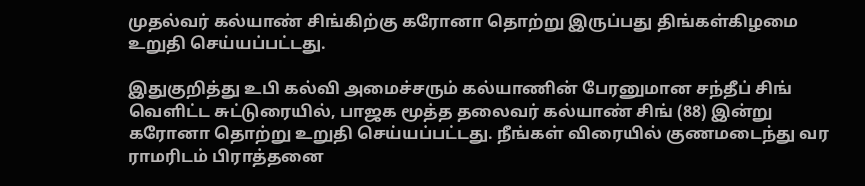முதல்வர் கல்யாண் சிங்கிற்கு கரோனா தொற்று இருப்பது திங்கள்கிழமை உறுதி செய்யப்பட்டது.

இதுகுறித்து உபி கல்வி அமைச்சரும் கல்யாணின் பேரனுமான சந்தீப் சிங் வெளிட்ட சுட்டுரையில், பாஜக மூத்த தலைவர் கல்யாண் சிங் (88) இன்று கரோனா தொற்று உறுதி செய்யப்பட்டது. நீங்கள் விரையில் குணமடைந்து வர ராமரிடம் பிராத்தனை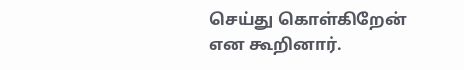செய்து கொள்கிறேன் என கூறினார்.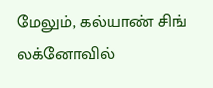மேலும், கல்யாண் சிங் லக்னோவில்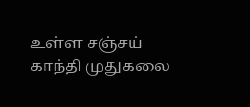உள்ள சஞ்சய் காந்தி முதுகலை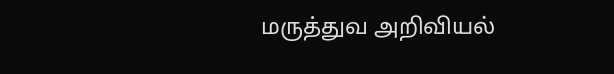மருத்துவ அறிவியல்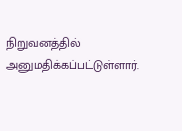நிறுவனத்தில் அனுமதிக்கப்பட்டுள்ளார்.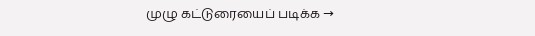முழு கட்டுரையைப் படிக்க →